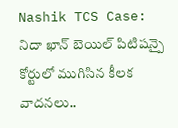Nashik TCS Case: నిదా ఖాన్ బెయిల్ పిటిషన్పై కోర్టులో ముగిసిన కీలక వాదనలు..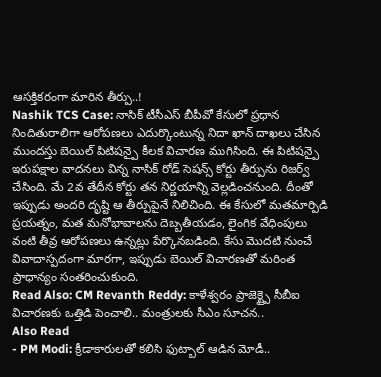ఆసక్తికరంగా మారిన తీర్పు..!
Nashik TCS Case: నాసిక్ టీసీఎస్ బీపీవో కేసులో ప్రధాన నిందితురాలిగా ఆరోపణలు ఎదుర్కొంటున్న నిదా ఖాన్ దాఖలు చేసిన ముందస్తు బెయిల్ పిటిషన్పై కీలక విచారణ ముగిసింది. ఈ పిటిషన్పై ఇరుపక్షాల వాదనలు విన్న నాసిక్ రోడ్ సెషన్స్ కోర్టు తీర్పును రిజర్వ్ చేసింది. మే 2వ తేదీన కోర్టు తన నిర్ణయాన్ని వెల్లడించనుంది. దీంతో ఇప్పుడు అందరి దృష్టి ఆ తీర్పుపైనే నిలిచింది. ఈ కేసులో మతమార్పిడి ప్రయత్నం, మత మనోభావాలను దెబ్బతీయడం, లైంగిక వేధింపులు వంటి తీవ్ర ఆరోపణలు ఉన్నట్లు పేర్కొనబడింది. కేసు మొదటి నుంచే వివాదాస్పదంగా మారగా, ఇప్పుడు బెయిల్ విచారణతో మరింత ప్రాధాన్యం సంతరించుకుంది.
Read Also: CM Revanth Reddy: కాళేశ్వరం ప్రాజెక్ట్పై సీబీఐ విచారణకు ఒత్తిడి పెంచాలి.. మంత్రులకు సీఎం సూచన..
Also Read
- PM Modi: క్రీడాకారులతో కలిసి ఫుట్బాల్ ఆడిన మోడీ..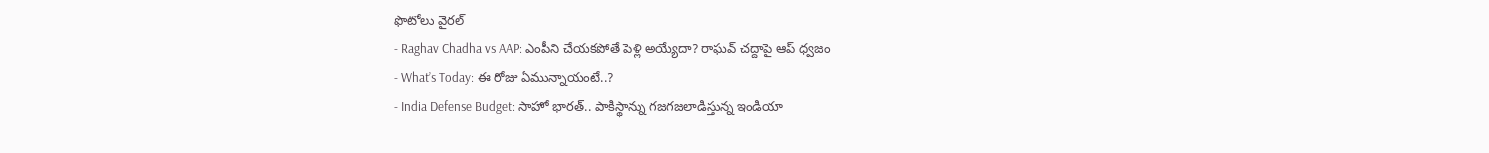ఫొటోలు వైరల్
- Raghav Chadha vs AAP: ఎంపీని చేయకపోతే పెళ్లి అయ్యేదా? రాఘవ్ చద్దాపై ఆప్ ధ్వజం
- What’s Today: ఈ రోజు ఏమున్నాయంటే..?
- India Defense Budget: సాహో భారత్.. పాకిస్థాన్ను గజగజలాడిస్తున్న ఇండియా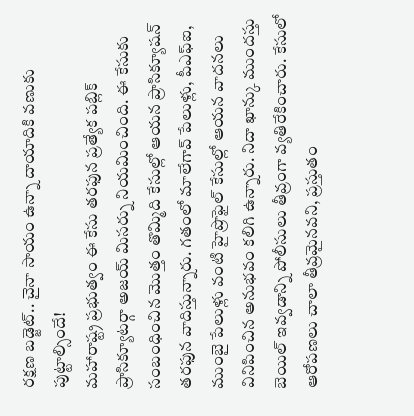రక్షణ బడ్జెట్.. చైనా సాయం ఉన్నా దాయాదికి వణుకు పుట్టాల్సిందే!
మహారాష్ట్ర ప్రభుత్వం ఈ కేసు తరఫున ప్రత్యేక పబ్లిక్ ప్రాసిక్యూటర్గా అజయ్ మిసర్ను నియమించింది. ఈ కేసుకు సంబంధించిన మొత్తం తొమ్మిది కేసుల్లో ఆయన ప్రాసిక్యూషన్ తరఫున వాదిస్తున్నారు. గతంలో మాలేగావ్ పేలుళ్లు, పీఎఫ్ఐ, ముంబై పేలుళ్లు వంటి హైప్రొఫైల్ కేసుల్లో ఆయన వాదనలు వినిపించిన అనుభవం కలిగి ఉన్నారు. నిదా ఖాన్కు ముందస్తు బెయిల్ ఇవ్వడాన్ని పోలీసులు తీవ్రంగా వ్యతిరేకించారు. కేసులో ఆరోపణలు చాలా తీవ్రమైనవని, ప్రస్తుతం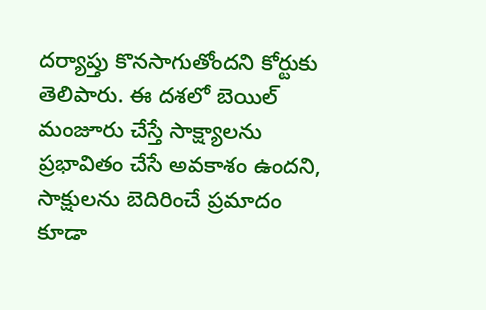దర్యాప్తు కొనసాగుతోందని కోర్టుకు తెలిపారు. ఈ దశలో బెయిల్ మంజూరు చేస్తే సాక్ష్యాలను ప్రభావితం చేసే అవకాశం ఉందని, సాక్షులను బెదిరించే ప్రమాదం కూడా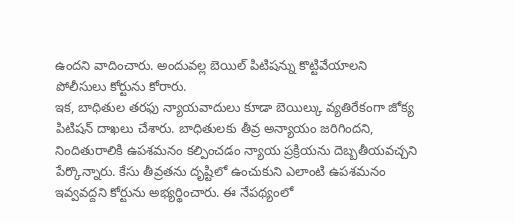ఉందని వాదించారు. అందువల్ల బెయిల్ పిటిషన్ను కొట్టివేయాలని పోలీసులు కోర్టును కోరారు.
ఇక, బాధితుల తరఫు న్యాయవాదులు కూడా బెయిల్కు వ్యతిరేకంగా జోక్య పిటిషన్ దాఖలు చేశారు. బాధితులకు తీవ్ర అన్యాయం జరిగిందని, నిందితురాలికి ఉపశమనం కల్పించడం న్యాయ ప్రక్రియను దెబ్బతీయవచ్చని పేర్కొన్నారు. కేసు తీవ్రతను దృష్టిలో ఉంచుకుని ఎలాంటి ఉపశమనం ఇవ్వవద్దని కోర్టును అభ్యర్థించారు. ఈ నేపథ్యంలో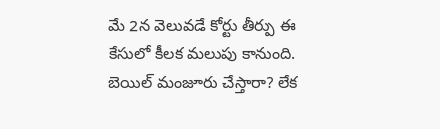మే 2న వెలువడే కోర్టు తీర్పు ఈ కేసులో కీలక మలుపు కానుంది. బెయిల్ మంజూరు చేస్తారా? లేక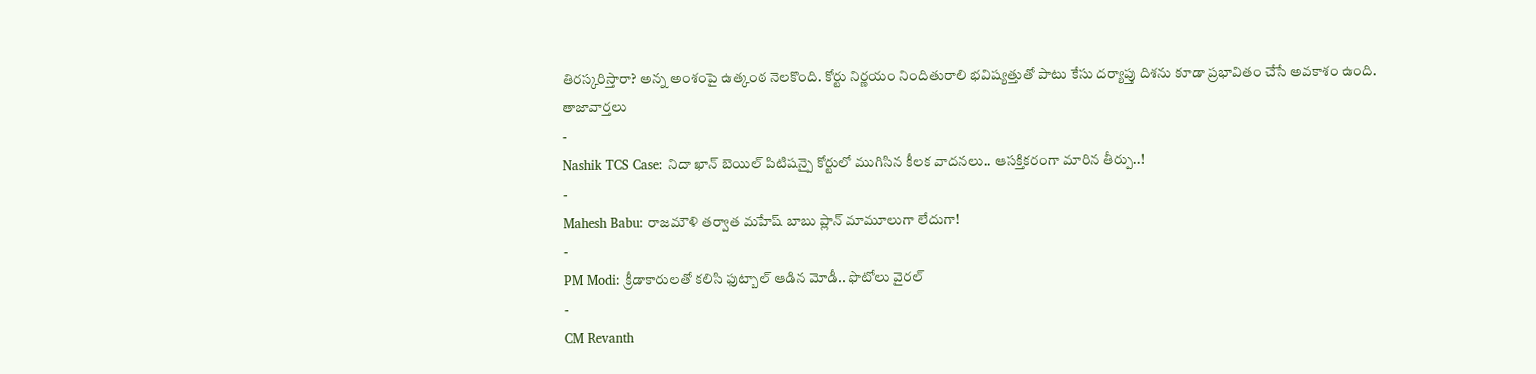తిరస్కరిస్తారా? అన్న అంశంపై ఉత్కంఠ నెలకొంది. కోర్టు నిర్ణయం నిందితురాలి భవిష్యత్తుతో పాటు కేసు దర్యాప్తు దిశను కూడా ప్రభావితం చేసే అవకాశం ఉంది.
తాజావార్తలు
-
Nashik TCS Case: నిదా ఖాన్ బెయిల్ పిటిషన్పై కోర్టులో ముగిసిన కీలక వాదనలు.. ఆసక్తికరంగా మారిన తీర్పు..!
-
Mahesh Babu: రాజమౌళి తర్వాత మహేష్ బాబు ప్లాన్ మామూలుగా లేదుగా!
-
PM Modi: క్రీడాకారులతో కలిసి ఫుట్బాల్ ఆడిన మోడీ.. ఫొటోలు వైరల్
-
CM Revanth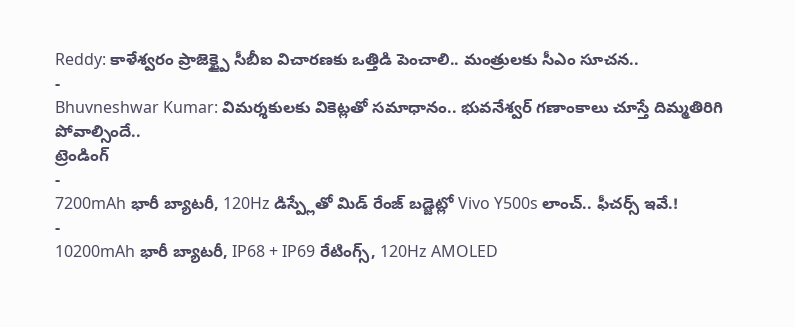Reddy: కాళేశ్వరం ప్రాజెక్ట్పై సీబీఐ విచారణకు ఒత్తిడి పెంచాలి.. మంత్రులకు సీఎం సూచన..
-
Bhuvneshwar Kumar: విమర్శకులకు వికెట్లతో సమాధానం.. భువనేశ్వర్ గణాంకాలు చూస్తే దిమ్మతిరిగి పోవాల్సిందే..
ట్రెండింగ్
-
7200mAh భారీ బ్యాటరీ, 120Hz డిస్ప్లేతో మిడ్ రేంజ్ బడ్జెట్లో Vivo Y500s లాంచ్.. ఫీచర్స్ ఇవే.!
-
10200mAh భారీ బ్యాటరీ, IP68 + IP69 రేటింగ్స్, 120Hz AMOLED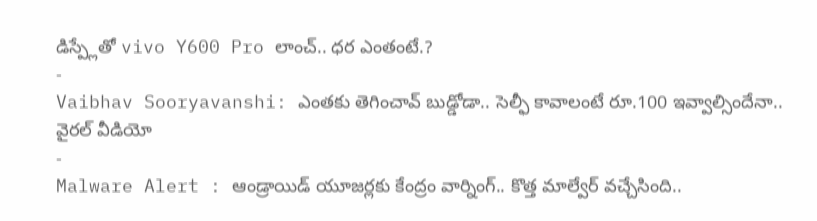డిస్ప్లేతో vivo Y600 Pro లాంచ్.. ధర ఎంతంటే.?
-
Vaibhav Sooryavanshi: ఎంతకు తెగించావ్ బుడ్డోడా.. సెల్ఫీ కావాలంటే రూ.100 ఇవ్వాల్సిందేనా.. వైరల్ వీడియో
-
Malware Alert : ఆండ్రాయిడ్ యూజర్లకు కేంద్రం వార్నింగ్.. కొత్త మాల్వేర్ వచ్చేసింది..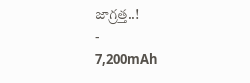జాగ్రత్త..!
-
7,200mAh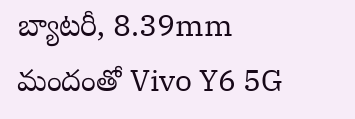బ్యాటరీ, 8.39mm మందంతో Vivo Y6 5G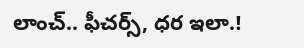లాంచ్.. ఫీచర్స్, ధర ఇలా.!